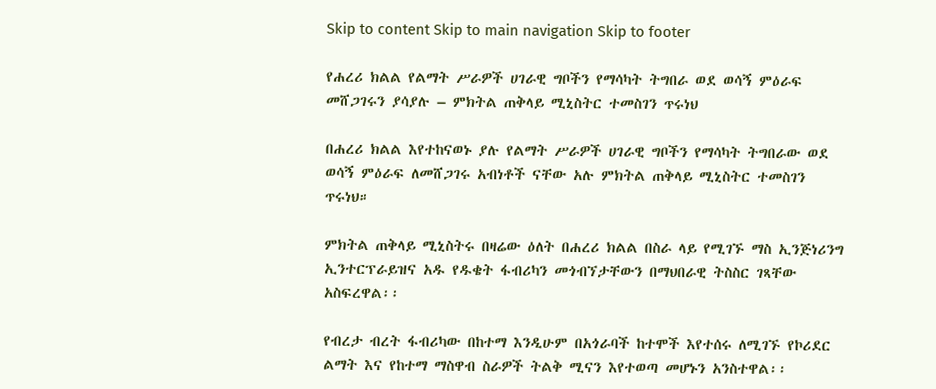Skip to content Skip to main navigation Skip to footer

የሐረሪ ክልል የልማት ሥራዎች ሀገራዊ ግቦችን የማሳካት ትግበራ ወደ ወሳኝ ምዕራፍ መሸጋገሩን ያሳያሉ – ምክትል ጠቅላይ ሚኒስትር ተመስገን ጥሩነህ

በሐረሪ ክልል እየተከናወኑ ያሉ የልማት ሥራዎች ሀገራዊ ግቦችን የማሳካት ትግበራው ወደ ወሳኝ ምዕራፍ ለመሸጋገሩ አብነቶች ናቸው አሉ ምክትል ጠቅላይ ሚኒስትር ተመስገን ጥሩነህ።

ምክትል ጠቅላይ ሚኒስትሩ በዛሬው ዕለት በሐረሪ ክልል በስራ ላይ የሚገኙ ማስ ኢንጅነሪንግ ኢንተርፕራይዝና አዱ የዱቄት ፋብሪካን መጎብኘታቸውን በማህበራዊ ትስስር ገጻቸው አስፍረዋል፡፡

የብረታ ብረት ፋብሪካው በከተማ እንዲሁም በአጎራባች ከተሞች እየተሰሩ ለሚገኙ የኮሪደር ልማት እና የከተማ ማስዋብ ስራዎች ትልቅ ሚናን እየተወጣ መሆኑን አንስተዋል፡፡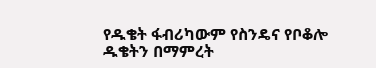የዱቄት ፋብሪካውም የስንዴና የቦቆሎ ዱቄትን በማምረት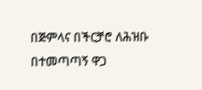በጅምላና በችርቻሮ ለሕዝቡ በተመጣጣኝ ዋጋ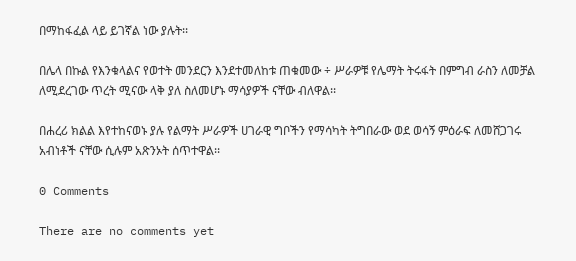በማከፋፈል ላይ ይገኛል ነው ያሉት፡፡

በሌላ በኩል የእንቁላልና የወተት መንደርን እንደተመለከቱ ጠቁመው ÷ ሥራዎቹ የሌማት ትሩፋት በምግብ ራስን ለመቻል ለሚደረገው ጥረት ሚናው ላቅ ያለ ስለመሆኑ ማሳያዎች ናቸው ብለዋል፡፡

በሐረሪ ክልል እየተከናወኑ ያሉ የልማት ሥራዎች ሀገራዊ ግቦችን የማሳካት ትግበራው ወደ ወሳኝ ምዕራፍ ለመሸጋገሩ አብነቶች ናቸው ሲሉም አጽንኦት ሰጥተዋል፡፡

0 Comments

There are no comments yet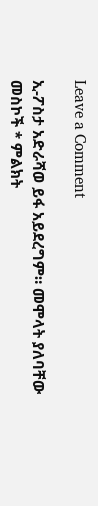Leave a Comment

ኢ-ፖስታ አድራሻወ ይፋ አይደረግም። መሞላት ያለባቸው መስኮች * ምልክት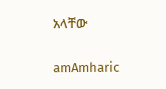አላቸው

amAmharic